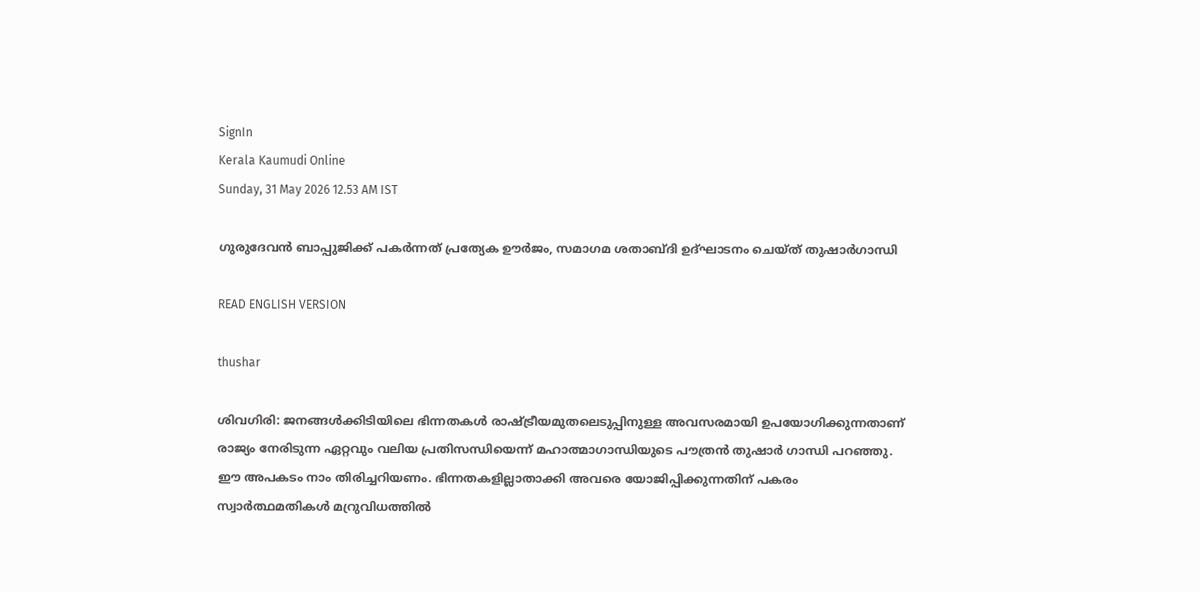SignIn
Kerala Kaumudi Online
Sunday, 31 May 2026 12.53 AM IST

ഗുരുദേവൻ ബാപ്പുജിക്ക് പകർന്നത് പ്രത്യേക ഊർജം, സമാഗമ ശതാബ്ദി ഉദ്ഘാടനം ചെയ്ത് തുഷാർഗാന്ധി

READ ENGLISH VERSION

thushar

ശിവഗിരി: ജനങ്ങൾക്കിടിയിലെ ഭിന്നതകൾ രാഷ്ട്രീയമുതലെടുപ്പിനുള്ള അവസരമായി ഉപയോഗിക്കുന്നതാണ് രാജ്യം നേരിടുന്ന ഏറ്റവും വലിയ പ്രതിസന്ധിയെന്ന് മഹാത്മാഗാന്ധിയുടെ പൗത്രൻ തുഷാർ ഗാന്ധി പറഞ്ഞു. ഈ അപകടം നാം തിരിച്ചറിയണം. ഭിന്നതകളില്ലാതാക്കി അവരെ യോജിപ്പിക്കുന്നതിന് പകരം സ്വാർത്ഥമതികൾ മറ്രുവിധത്തിൽ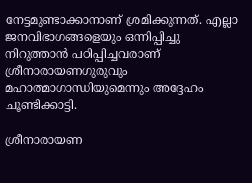നേട്ടമുണ്ടാക്കാനാണ് ശ്രമിക്കുന്നത്. എല്ലാ ജനവിഭാഗങ്ങളെയും ഒന്നിപ്പിച്ചു നിറുത്താൻ പഠിപ്പിച്ചവരാണ് ശ്രീനാരായണഗുരുവും മഹാത്മാഗാന്ധിയുമെന്നും അദ്ദേഹം ചൂണ്ടിക്കാട്ടി.

ശ്രീനാരായണ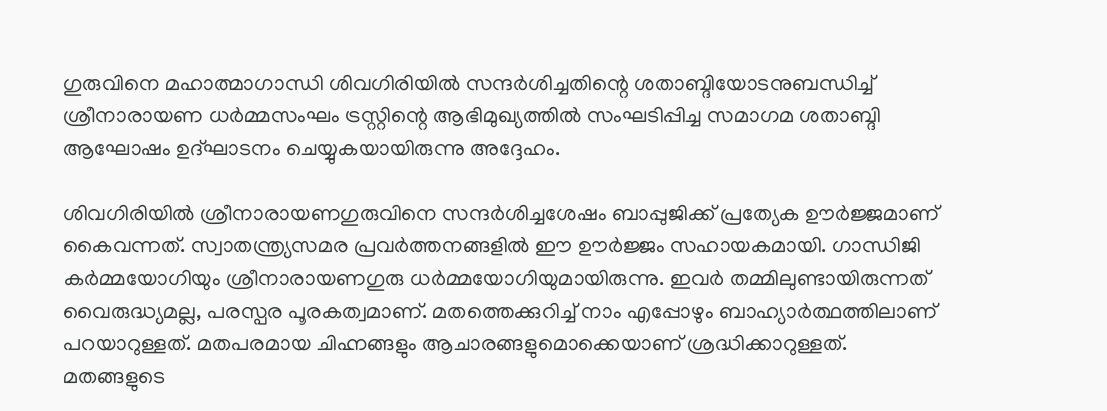ഗുരുവിനെ മഹാത്മാഗാന്ധി ശിവഗിരിയിൽ സന്ദർശിച്ചതിന്റെ ശതാബ്ദിയോടനുബന്ധിച്ച് ശ്രീനാരായണ ധർമ്മസംഘം ട്രസ്റ്റിന്റെ ആഭിമുഖ്യത്തിൽ സംഘടിപ്പിച്ച സമാഗമ ശതാബ്ദി ആഘോഷം ഉദ്ഘാടനം ചെയ്യുകയായിരുന്നു അദ്ദേഹം.

ശിവഗിരിയിൽ ശ്രീനാരായണഗുരുവിനെ സന്ദർശിച്ചശേഷം ബാപ്പുജിക്ക് പ്രത്യേക ഊർജ്ജമാണ് കൈവന്നത്. സ്വാതന്ത്ര്യസമര പ്രവർത്തനങ്ങളിൽ ഈ ഊർജ്ജം സഹായകമായി. ഗാന്ധിജി കർമ്മയോഗിയും ശ്രീനാരായണഗുരു ധർമ്മയോഗിയുമായിരുന്നു. ഇവർ തമ്മിലുണ്ടായിരുന്നത് വൈരുദ്ധ്യമല്ല, പരസ്പര പൂരകത്വമാണ്. മതത്തെക്കുറിച്ച് നാം എപ്പോഴും ബാഹ്യാർത്ഥത്തിലാണ് പറയാറുള്ളത്. മതപരമായ ചിഹ്നങ്ങളും ആചാരങ്ങളുമൊക്കെയാണ് ശ്രദ്ധിക്കാറുള്ളത്. മതങ്ങളുടെ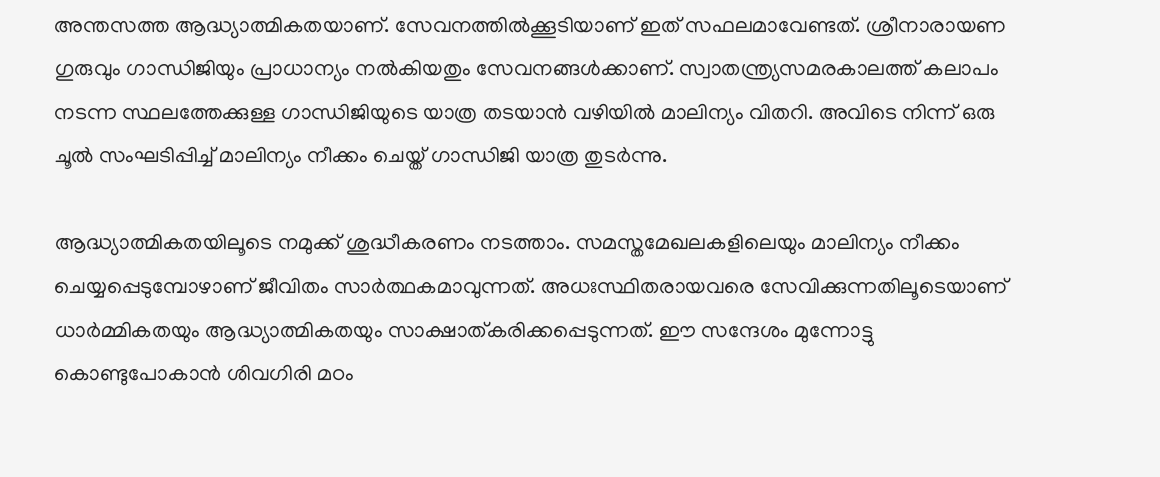അന്തസത്ത ആദ്ധ്യാത്മികതയാണ്. സേവനത്തിൽക്കൂടിയാണ് ഇത് സഫലമാവേണ്ടത്. ശ്രീനാരായണ ഗുരുവും ഗാന്ധിജിയും പ്രാധാന്യം നൽകിയതും സേവനങ്ങൾക്കാണ്. സ്വാതന്ത്ര്യസമരകാലത്ത് കലാപം നടന്ന സ്ഥലത്തേക്കുള്ള ഗാന്ധിജിയുടെ യാത്ര തടയാൻ വഴിയിൽ മാലിന്യം വിതറി. അവിടെ നിന്ന് ഒരു ചൂൽ സംഘടിപ്പിച്ച് മാലിന്യം നീക്കം ചെയ്ത് ഗാന്ധിജി യാത്ര തുടർന്നു.

ആദ്ധ്യാത്മികതയിലൂടെ നമുക്ക് ശുദ്ധീകരണം നടത്താം. സമസ്തമേഖലകളിലെയും മാലിന്യം നീക്കം ചെയ്യപ്പെടുമ്പോഴാണ് ജീവിതം സാർത്ഥകമാവുന്നത്. അധഃസ്ഥിതരായവരെ സേവിക്കുന്നതിലൂടെയാണ് ധാർമ്മികതയും ആദ്ധ്യാത്മികതയും സാക്ഷാത്കരിക്കപ്പെടുന്നത്. ഈ സന്ദേശം മുന്നോട്ടു കൊണ്ടുപോകാൻ ശിവഗിരി മഠം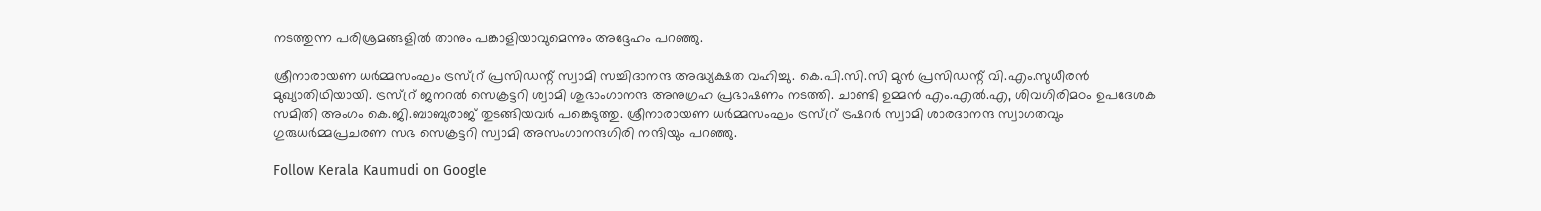നടത്തുന്ന പരിശ്രമങ്ങളിൽ താനും പങ്കാളിയാവുമെന്നും അദ്ദേഹം പറഞ്ഞു.

ശ്രീനാരായണ ധർമ്മസംഘം ട്രസ്റ്ര് പ്രസിഡന്റ് സ്വാമി സച്ചിദാനന്ദ അദ്ധ്യക്ഷത വഹിച്ചു. കെ.പി.സി.സി മുൻ പ്രസിഡന്റ് വി.എം.സുധീരൻ മുഖ്യാതിഥിയായി. ട്രസ്റ്ര് ജനറൽ സെക്രട്ടറി ശ്വാമി ശുഭാംഗാനന്ദ അനുഗ്രഹ പ്രഭാഷണം നടത്തി. ചാണ്ടി ഉമ്മൻ എം.എൽ.എ, ശിവഗിരിമഠം ഉപദേശക സമിതി അംഗം കെ.ജി.ബാബുരാജ് തുടങ്ങിയവർ പങ്കെടുത്തു. ശ്രീനാരായണ ധർമ്മസംഘം ട്രസ്റ്ര് ട്രഷറർ സ്വാമി ശാരദാനന്ദ സ്വാഗതവും ഗുരുധർമ്മപ്രചരണ സഭ സെക്രട്ടറി സ്വാമി അസംഗാനന്ദഗിരി നന്ദിയും പറഞ്ഞു.

Follow Kerala Kaumudi on Google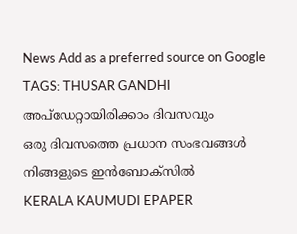News Add as a preferred source on Google
TAGS: THUSAR GANDHI
അപ്ഡേറ്റായിരിക്കാം ദിവസവും
ഒരു ദിവസത്തെ പ്രധാന സംഭവങ്ങൾ നിങ്ങളുടെ ഇൻബോക്സിൽ
KERALA KAUMUDI EPAPER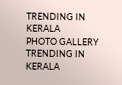TRENDING IN KERALA
PHOTO GALLERY
TRENDING IN KERALA